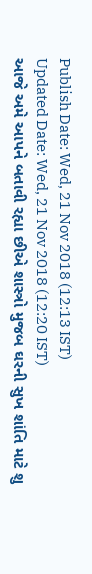Publish Date: Wed, 21 Nov 2018 (12:13 IST)
Updated Date: Wed, 21 Nov 2018 (12:20 IST)
આજે અમે આપને બતાવી રહ્યા છીએ શાસ્ત્રો મુજબ ઘરની સુખ શાંતિ માટે શુ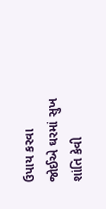ઉપાય કરવા જોઈએ ઘરમાં સુખ શાંતિ કેવી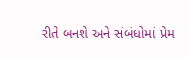રીતે બનશે અને સંબંધોમાં પ્રેમ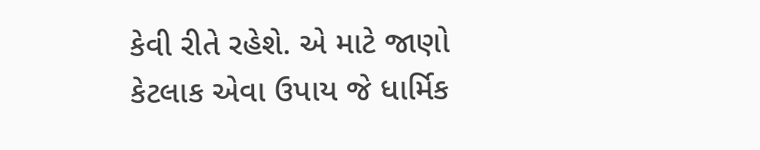કેવી રીતે રહેશે. એ માટે જાણો કેટલાક એવા ઉપાય જે ધાર્મિક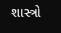શાસ્ત્રો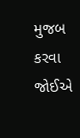મુજબ કરવા જોઈએ